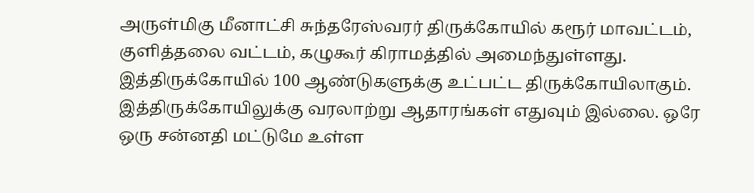அருள்மிகு மீனாட்சி சுந்தரேஸ்வரர் திருக்கோயில் கரூர் மாவட்டம், குளித்தலை வட்டம், கழுகூர் கிராமத்தில் அமைந்துள்ளது. இத்திருக்கோயில் 100 ஆண்டுகளுக்கு உட்பட்ட திருக்கோயிலாகும். இத்திருக்கோயிலுக்கு வரலாற்று ஆதாரங்கள் எதுவும் இல்லை. ஒரே ஒரு சன்னதி மட்டுமே உள்ள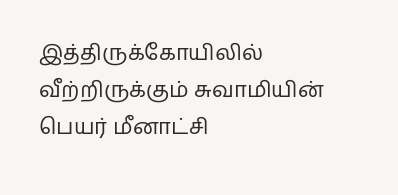இத்திருக்கோயிலில் வீற்றிருக்கும் சுவாமியின் பெயர் மீனாட்சி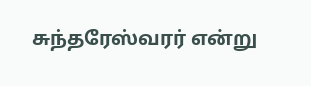சுந்தரேஸ்வரர் என்று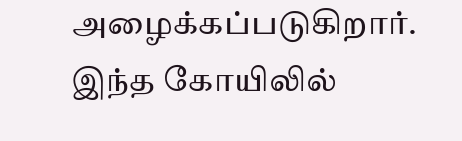அழைக்கப்படுகிறார். இந்த கோயிலில்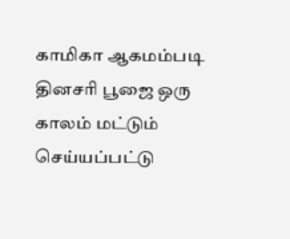காமிகா ஆகமம்படி தினசரி பூஜை ஒரு காலம் மட்டும் செய்யப்பட்டு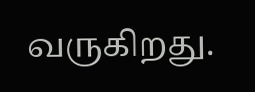வருகிறது.